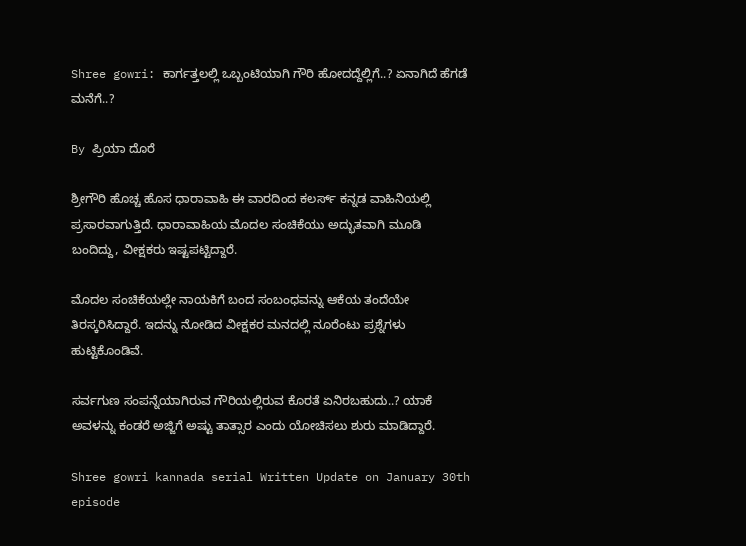Shree gowri: ಕಾರ್ಗತ್ತಲಲ್ಲಿ ಒಬ್ಬಂಟಿಯಾಗಿ ಗೌರಿ ಹೋದದ್ದೆಲ್ಲಿಗೆ..? ಏನಾಗಿದೆ ಹೆಗಡೆ ಮನೆಗೆ..?

By ಪ್ರಿಯಾ ದೊರೆ

ಶ್ರೀಗೌರಿ ಹೊಚ್ಚ ಹೊಸ ಧಾರಾವಾಹಿ ಈ ವಾರದಿಂದ ಕಲರ್ಸ್ ಕನ್ನಡ ವಾಹಿನಿಯಲ್ಲಿ ಪ್ರಸಾರವಾಗುತ್ತಿದೆ. ಧಾರಾವಾಹಿಯ ಮೊದಲ ಸಂಚಿಕೆಯು ಅದ್ಭುತವಾಗಿ ಮೂಡಿ ಬಂದಿದ್ದು, ವೀಕ್ಷಕರು ಇಷ್ಟಪಟ್ಟಿದ್ದಾರೆ.

ಮೊದಲ ಸಂಚಿಕೆಯಲ್ಲೇ ನಾಯಕಿಗೆ ಬಂದ ಸಂಬಂಧವನ್ನು ಆಕೆಯ ತಂದೆಯೇ ತಿರಸ್ಕರಿಸಿದ್ದಾರೆ. ಇದನ್ನು ನೋಡಿದ ವೀಕ್ಷಕರ ಮನದಲ್ಲಿ ನೂರೆಂಟು ಪ್ರಶ್ನೆಗಳು ಹುಟ್ಟಿಕೊಂಡಿವೆ.

ಸರ್ವಗುಣ ಸಂಪನ್ನೆಯಾಗಿರುವ ಗೌರಿಯಲ್ಲಿರುವ ಕೊರತೆ ಏನಿರಬಹುದು..? ಯಾಕೆ ಅವಳನ್ನು ಕಂಡರೆ ಅಜ್ಜಿಗೆ ಅಷ್ಟು ತಾತ್ಸಾರ ಎಂದು ಯೋಚಿಸಲು ಶುರು ಮಾಡಿದ್ದಾರೆ.

Shree gowri kannada serial Written Update on January 30th episode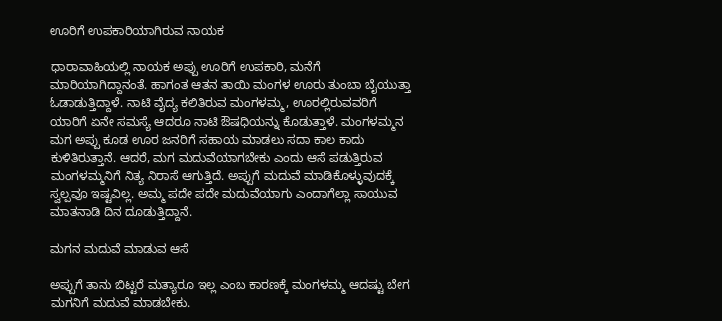ಊರಿಗೆ ಉಪಕಾರಿಯಾಗಿರುವ ನಾಯಕ

ಧಾರಾವಾಹಿಯಲ್ಲಿ ನಾಯಕ ಅಪ್ಪು ಊರಿಗೆ ಉಪಕಾರಿ, ಮನೆಗೆ ಮಾರಿಯಾಗಿದ್ದಾನಂತೆ. ಹಾಗಂತ ಆತನ ತಾಯಿ ಮಂಗಳ ಊರು ತುಂಬಾ ಬೈಯುತ್ತಾ ಓಡಾಡುತ್ತಿದ್ದಾಳೆ. ನಾಟಿ ವೈದ್ಯ ಕಲಿತಿರುವ ಮಂಗಳಮ್ಮ, ಊರಲ್ಲಿರುವವರಿಗೆ ಯಾರಿಗೆ ಏನೇ ಸಮಸ್ಯೆ ಆದರೂ ನಾಟಿ ಔಷಧಿಯನ್ನು ಕೊಡುತ್ತಾಳೆ. ಮಂಗಳಮ್ಮನ ಮಗ ಅಪ್ಪು ಕೂಡ ಊರ ಜನರಿಗೆ ಸಹಾಯ ಮಾಡಲು ಸದಾ ಕಾಲ ಕಾದು ಕುಳಿತಿರುತ್ತಾನೆ. ಆದರೆ, ಮಗ ಮದುವೆಯಾಗಬೇಕು ಎಂದು ಆಸೆ ಪಡುತ್ತಿರುವ ಮಂಗಳಮ್ಮನಿಗೆ ನಿತ್ಯ ನಿರಾಸೆ ಆಗುತ್ತಿದೆ. ಅಪ್ಪುಗೆ ಮದುವೆ ಮಾಡಿಕೊಳ್ಳುವುದಕ್ಕೆ ಸ್ವಲ್ಪವೂ ಇಷ್ಟವಿಲ್ಲ. ಅಮ್ಮ ಪದೇ ಪದೇ ಮದುವೆಯಾಗು ಎಂದಾಗೆಲ್ಲಾ ಸಾಯುವ ಮಾತನಾಡಿ ದಿನ ದೂಡುತ್ತಿದ್ದಾನೆ.

ಮಗನ ಮದುವೆ ಮಾಡುವ ಆಸೆ

ಅಪ್ಪುಗೆ ತಾನು ಬಿಟ್ಟರೆ ಮತ್ಯಾರೂ ಇಲ್ಲ ಎಂಬ ಕಾರಣಕ್ಕೆ ಮಂಗಳಮ್ಮ ಆದಷ್ಟು ಬೇಗ ಮಗನಿಗೆ ಮದುವೆ ಮಾಡಬೇಕು.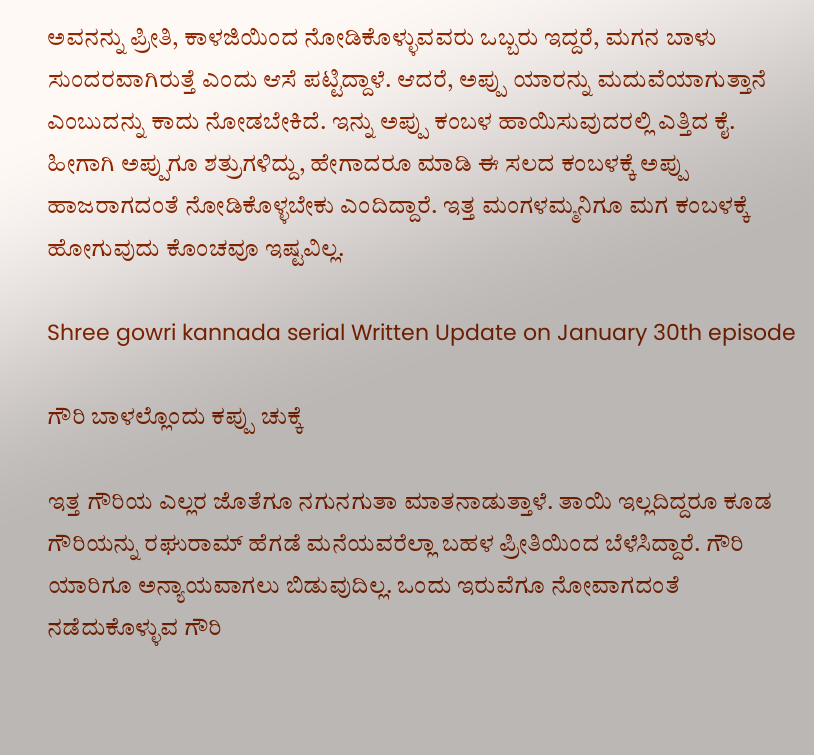ಅವನನ್ನು ಪ್ರೀತಿ, ಕಾಳಜಿಯಿಂದ ನೋಡಿಕೊಳ್ಳುವವರು ಒಬ್ಬರು ಇದ್ದರೆ, ಮಗನ ಬಾಳು ಸುಂದರವಾಗಿರುತ್ತೆ ಎಂದು ಆಸೆ ಪಟ್ಟಿದ್ದಾಳೆ. ಆದರೆ, ಅಪ್ಪು ಯಾರನ್ನು ಮದುವೆಯಾಗುತ್ತಾನೆ ಎಂಬುದನ್ನು ಕಾದು ನೋಡಬೇಕಿದೆ. ಇನ್ನು ಅಪ್ಪು ಕಂಬಳ ಹಾಯಿಸುವುದರಲ್ಲಿ ಎತ್ತಿದ ಕೈ. ಹೀಗಾಗಿ ಅಪ್ಪುಗೂ ಶತ್ರುಗಳಿದ್ದು, ಹೇಗಾದರೂ ಮಾಡಿ ಈ ಸಲದ ಕಂಬಳಕ್ಕೆ ಅಪ್ಪು ಹಾಜರಾಗದಂತೆ ನೋಡಿಕೊಳ್ಳಬೇಕು ಎಂದಿದ್ದಾರೆ. ಇತ್ತ ಮಂಗಳಮ್ಮನಿಗೂ ಮಗ ಕಂಬಳಕ್ಕೆ ಹೋಗುವುದು ಕೊಂಚವೂ ಇಷ್ಟವಿಲ್ಲ.

Shree gowri kannada serial Written Update on January 30th episode

ಗೌರಿ ಬಾಳಲ್ಲೊಂದು ಕಪ್ಪು ಚುಕ್ಕೆ

ಇತ್ತ ಗೌರಿಯ ಎಲ್ಲರ ಜೊತೆಗೂ ನಗುನಗುತಾ ಮಾತನಾಡುತ್ತಾಳೆ. ತಾಯಿ ಇಲ್ಲದಿದ್ದರೂ ಕೂಡ ಗೌರಿಯನ್ನು ರಘುರಾಮ್ ಹೆಗಡೆ ಮನೆಯವರೆಲ್ಲಾ ಬಹಳ ಪ್ರೀತಿಯಿಂದ ಬೆಳೆಸಿದ್ದಾರೆ. ಗೌರಿ ಯಾರಿಗೂ ಅನ್ಯಾಯವಾಗಲು ಬಿಡುವುದಿಲ್ಲ. ಒಂದು ಇರುವೆಗೂ ನೋವಾಗದಂತೆ ನಡೆದುಕೊಳ್ಳುವ ಗೌರಿ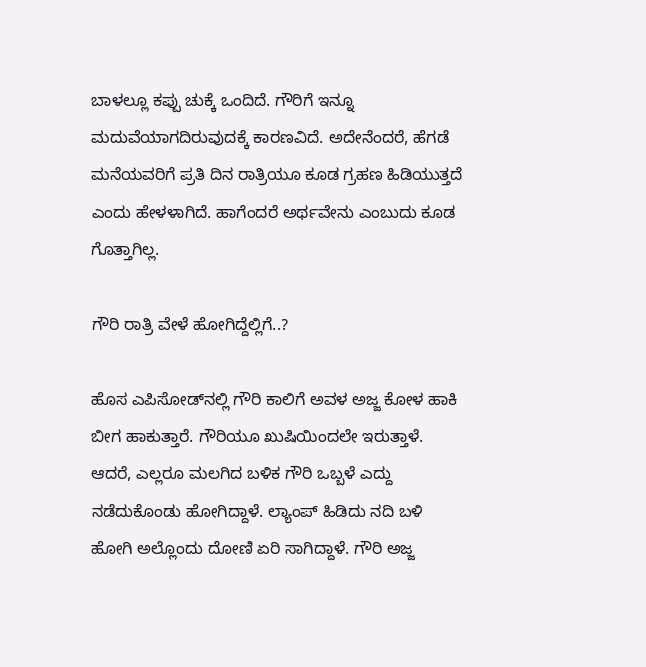ಬಾಳಲ್ಲೂ ಕಪ್ಪು ಚುಕ್ಕೆ ಒಂದಿದೆ. ಗೌರಿಗೆ ಇನ್ನೂ ಮದುವೆಯಾಗದಿರುವುದಕ್ಕೆ ಕಾರಣವಿದೆ. ಅದೇನೆಂದರೆ, ಹೆಗಡೆ ಮನೆಯವರಿಗೆ ಪ್ರತಿ ದಿನ ರಾತ್ರಿಯೂ ಕೂಡ ಗ್ರಹಣ ಹಿಡಿಯುತ್ತದೆ ಎಂದು ಹೇಳಳಾಗಿದೆ. ಹಾಗೆಂದರೆ ಅರ್ಥವೇನು ಎಂಬುದು ಕೂಡ ಗೊತ್ತಾಗಿಲ್ಲ.

ಗೌರಿ ರಾತ್ರಿ ವೇಳೆ ಹೋಗಿದ್ದೆಲ್ಲಿಗೆ..?

ಹೊಸ ಎಪಿಸೋಡ್‌ನಲ್ಲಿ ಗೌರಿ ಕಾಲಿಗೆ ಅವಳ ಅಜ್ಜ ಕೋಳ ಹಾಕಿ ಬೀಗ ಹಾಕುತ್ತಾರೆ. ಗೌರಿಯೂ ಖುಷಿಯಿಂದಲೇ ಇರುತ್ತಾಳೆ. ಆದರೆ, ಎಲ್ಲರೂ ಮಲಗಿದ ಬಳಿಕ ಗೌರಿ ಒಬ್ಬಳೆ ಎದ್ದು ನಡೆದುಕೊಂಡು ಹೋಗಿದ್ದಾಳೆ. ಲ್ಯಾಂಪ್ ಹಿಡಿದು ನದಿ ಬಳಿ ಹೋಗಿ ಅಲ್ಲೊಂದು ದೋಣಿ ಏರಿ ಸಾಗಿದ್ದಾಳೆ. ಗೌರಿ ಅಜ್ಜ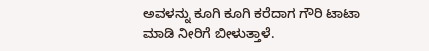ಅವಳನ್ನು ಕೂಗಿ ಕೂಗಿ ಕರೆದಾಗ ಗೌರಿ ಟಾಟಾ ಮಾಡಿ ನೀರಿಗೆ ಬೀಳುತ್ತಾಳೆ.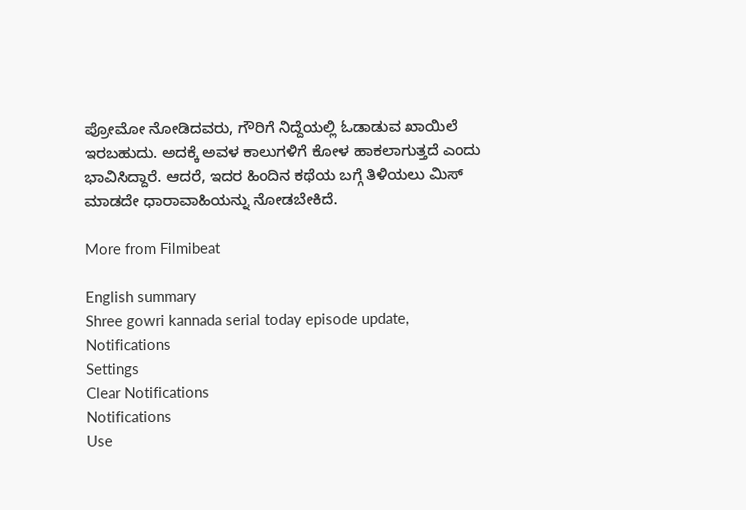ಪ್ರೋಮೋ ನೋಡಿದವರು, ಗೌರಿಗೆ ನಿದ್ದೆಯಲ್ಲಿ ಓಡಾಡುವ ಖಾಯಿಲೆ ಇರಬಹುದು. ಅದಕ್ಕೆ ಅವಳ ಕಾಲುಗಳಿಗೆ ಕೋಳ ಹಾಕಲಾಗುತ್ತದೆ ಎಂದು ಭಾವಿಸಿದ್ದಾರೆ. ಆದರೆ, ಇದರ ಹಿಂದಿನ ಕಥೆಯ ಬಗ್ಗೆ ತಿಳಿಯಲು ಮಿಸ್ ಮಾಡದೇ ಧಾರಾವಾಹಿಯನ್ನು ನೋಡಬೇಕಿದೆ.

More from Filmibeat

English summary
Shree gowri kannada serial today episode update,
Notifications
Settings
Clear Notifications
Notifications
Use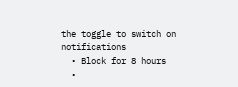the toggle to switch on notifications
  • Block for 8 hours
  •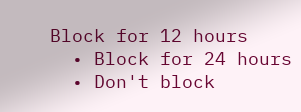Block for 12 hours
  • Block for 24 hours
  • Don't block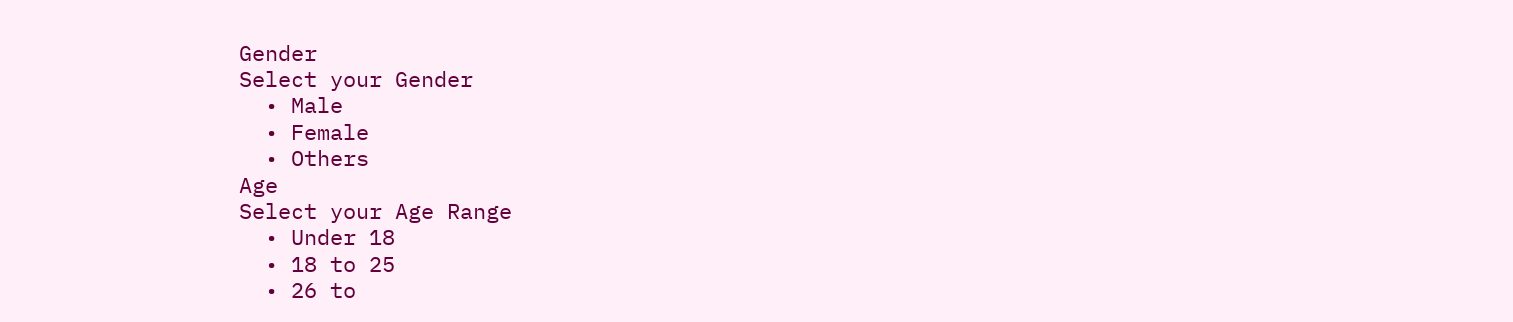Gender
Select your Gender
  • Male
  • Female
  • Others
Age
Select your Age Range
  • Under 18
  • 18 to 25
  • 26 to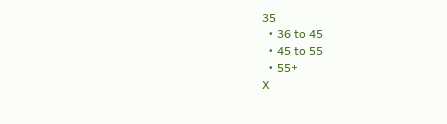35
  • 36 to 45
  • 45 to 55
  • 55+
X